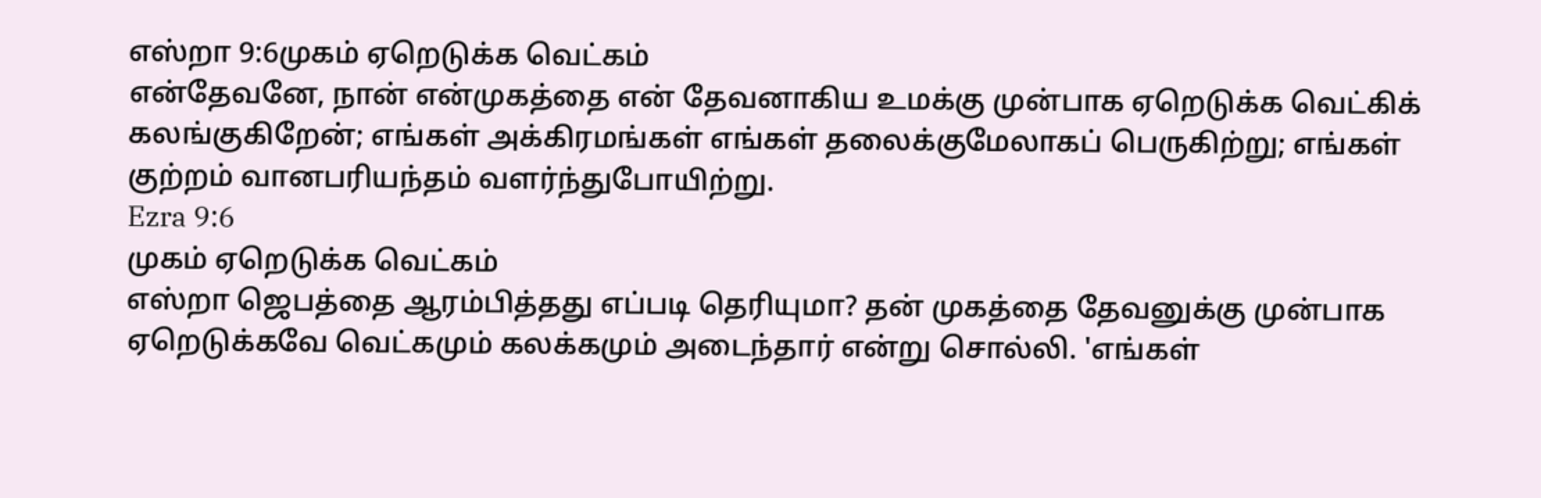எஸ்றா 9:6முகம் ஏறெடுக்க வெட்கம்
என்தேவனே, நான் என்முகத்தை என் தேவனாகிய உமக்கு முன்பாக ஏறெடுக்க வெட்கிக் கலங்குகிறேன்; எங்கள் அக்கிரமங்கள் எங்கள் தலைக்குமேலாகப் பெருகிற்று; எங்கள் குற்றம் வானபரியந்தம் வளர்ந்துபோயிற்று.
Ezra 9:6
முகம் ஏறெடுக்க வெட்கம்
எஸ்றா ஜெபத்தை ஆரம்பித்தது எப்படி தெரியுமா? தன் முகத்தை தேவனுக்கு முன்பாக ஏறெடுக்கவே வெட்கமும் கலக்கமும் அடைந்தார் என்று சொல்லி. 'எங்கள்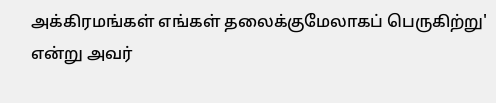அக்கிரமங்கள் எங்கள் தலைக்குமேலாகப் பெருகிற்று' என்று அவர்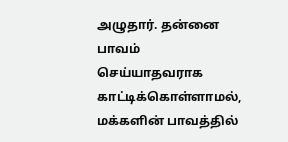அழுதார். தன்னை பாவம் செய்யாதவராக காட்டிக்கொள்ளாமல், மக்களின் பாவத்தில்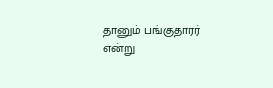தானும் பங்குதாரர் என்று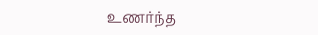உணர்ந்த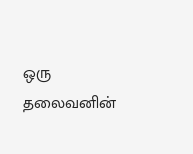ஒரு தலைவனின்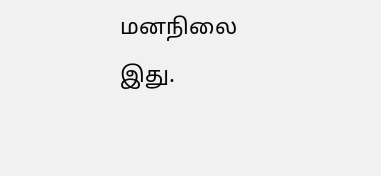மனநிலை இது.